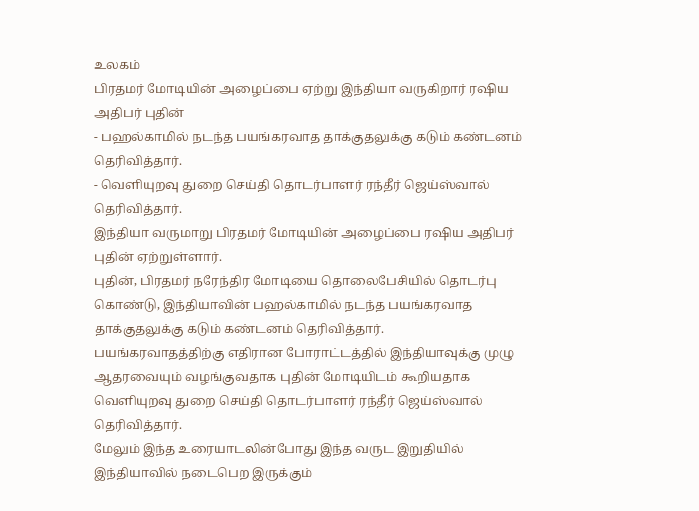உலகம்
பிரதமர் மோடியின் அழைப்பை ஏற்று இந்தியா வருகிறார் ரஷிய அதிபர் புதின்
- பஹல்காமில் நடந்த பயங்கரவாத தாக்குதலுக்கு கடும் கண்டனம் தெரிவித்தார்.
- வெளியுறவு துறை செய்தி தொடர்பாளர் ரந்தீர் ஜெய்ஸ்வால் தெரிவித்தார்.
இந்தியா வருமாறு பிரதமர் மோடியின் அழைப்பை ரஷிய அதிபர் புதின் ஏற்றுள்ளார்.
புதின், பிரதமர் நரேந்திர மோடியை தொலைபேசியில் தொடர்பு கொண்டு, இந்தியாவின் பஹல்காமில் நடந்த பயங்கரவாத தாக்குதலுக்கு கடும் கண்டனம் தெரிவித்தார்.
பயங்கரவாதத்திற்கு எதிரான போராட்டத்தில் இந்தியாவுக்கு முழு ஆதரவையும் வழங்குவதாக புதின் மோடியிடம் கூறியதாக வெளியுறவு துறை செய்தி தொடர்பாளர் ரந்தீர் ஜெய்ஸ்வால் தெரிவித்தார்.
மேலும் இந்த உரையாடலின்போது இந்த வருட இறுதியில் இந்தியாவில் நடைபெற இருக்கும்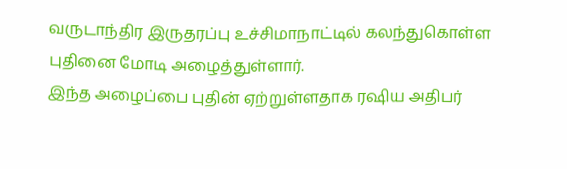வருடாந்திர இருதரப்பு உச்சிமாநாட்டில் கலந்துகொள்ள புதினை மோடி அழைத்துள்ளார்.
இந்த அழைப்பை புதின் ஏற்றுள்ளதாக ரஷிய அதிபர்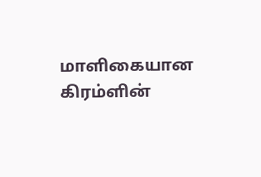மாளிகையான கிரம்ளின்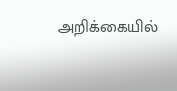அறிக்கையில்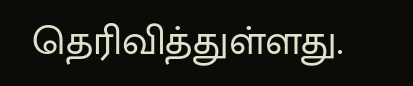தெரிவித்துள்ளது.